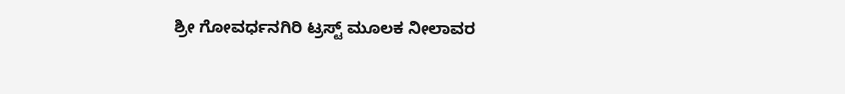ಶ್ರೀ ಗೋವರ್ಧನಗಿರಿ ಟ್ರಸ್ಟ್ ಮೂಲಕ ನೀಲಾವರ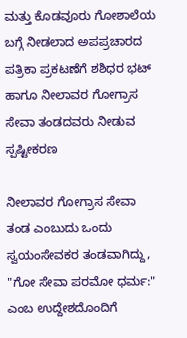ಮತ್ತು ಕೊಡವೂರು ಗೋಶಾಲೆಯ ಬಗ್ಗೆ ನೀಡಲಾದ ಅಪಪ್ರಚಾರದ ಪತ್ರಿಕಾ ಪ್ರಕಟಣೆಗೆ ಶಶಿಧರ ಭಟ್ ಹಾಗೂ ನೀಲಾವರ ಗೋಗ್ರಾಸ ಸೇವಾ ತಂಡದವರು ನೀಡುವ ಸ್ಪಷ್ಟೀಕರಣ

ನೀಲಾವರ ಗೋಗ್ರಾಸ ಸೇವಾ ತಂಡ ಎಂಬುದು ಒಂದು ಸ್ವಯಂಸೇವಕರ ತಂಡವಾಗಿದ್ದು, "ಗೋ ಸೇವಾ ಪರಮೋ ಧರ್ಮ:" ಎಂಬ ಉದ್ದೇಶದೊಂದಿಗೆ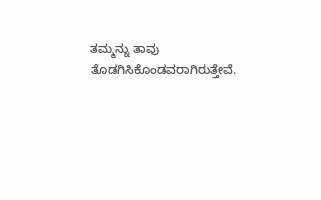ತಮ್ಮನ್ನು ತಾವು ತೊಡಗಿಸಿಕೊಂಡವರಾಗಿರುತ್ತೇವೆ.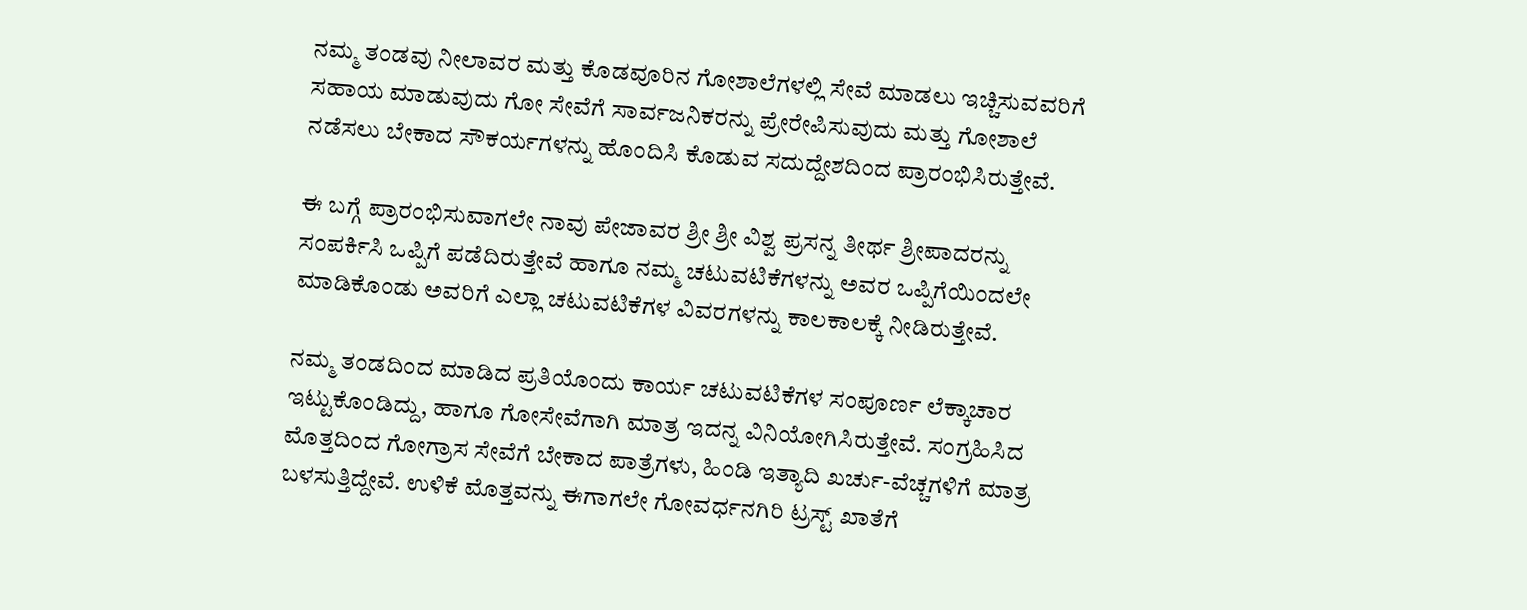ನಮ್ಮ ತಂಡವು ನೀಲಾವರ ಮತ್ತು ಕೊಡವೂರಿನ ಗೋಶಾಲೆಗಳಲ್ಲಿ ಸೇವೆ ಮಾಡಲು ಇಚ್ಚಿಸುವವರಿಗೆ ಸಹಾಯ ಮಾಡುವುದು ಗೋ ಸೇವೆಗೆ ಸಾರ್ವಜನಿಕರನ್ನು ಪ್ರೇರೇಪಿಸುವುದು ಮತ್ತು ಗೋಶಾಲೆ ನಡೆಸಲು ಬೇಕಾದ ಸೌಕರ್ಯಗಳನ್ನು ಹೊಂದಿಸಿ ಕೊಡುವ ಸದುದ್ದೇಶದಿಂದ ಪ್ರಾರಂಭಿಸಿರುತ್ತೇವೆ.

ಈ ಬಗ್ಗೆ ಪ್ರಾರಂಭಿಸುವಾಗಲೇ ನಾವು ಪೇಜಾವರ ಶ್ರೀ ಶ್ರೀ ವಿಶ್ವ ಪ್ರಸನ್ನ ತೀರ್ಥ ಶ್ರೀಪಾದರನ್ನು ಸಂಪರ್ಕಿಸಿ ಒಪ್ಪಿಗೆ ಪಡೆದಿರುತ್ತೇವೆ ಹಾಗೂ ನಮ್ಮ ಚಟುವಟಿಕೆಗಳನ್ನು ಅವರ ಒಪ್ಪಿಗೆಯಿಂದಲೇ ಮಾಡಿಕೊಂಡು ಅವರಿಗೆ ಎಲ್ಲಾ ಚಟುವಟಿಕೆಗಳ ವಿವರಗಳನ್ನು ಕಾಲಕಾಲಕ್ಕೆ ನೀಡಿರುತ್ತೇವೆ.

ನಮ್ಮ ತಂಡದಿಂದ ಮಾಡಿದ ಪ್ರತಿಯೊಂದು ಕಾರ್ಯ ಚಟುವಟಿಕೆಗಳ ಸಂಪೂರ್ಣ ಲೆಕ್ಕಾಚಾರ ಇಟ್ಟುಕೊಂಡಿದ್ದು, ಹಾಗೂ ಗೋಸೇವೆಗಾಗಿ ಮಾತ್ರ ಇದನ್ನ ವಿನಿಯೋಗಿಸಿರುತ್ತೇವೆ. ಸಂಗ್ರಹಿಸಿದ ಮೊತ್ತದಿಂದ ಗೋಗ್ರಾಸ ಸೇವೆಗೆ ಬೇಕಾದ ಪಾತ್ರೆಗಳು, ಹಿಂಡಿ ಇತ್ಯಾದಿ ಖರ್ಚು-ವೆಚ್ಚಗಳಿಗೆ ಮಾತ್ರ ಬಳಸುತ್ತಿದ್ದೇವೆ. ಉಳಿಕೆ ಮೊತ್ತವನ್ನು ಈಗಾಗಲೇ ಗೋವರ್ಧನಗಿರಿ ಟ್ರಸ್ಟ್ ಖಾತೆಗೆ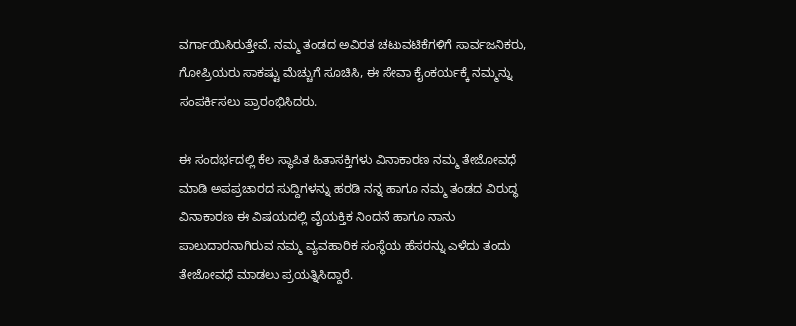ವರ್ಗಾಯಿಸಿರುತ್ತೇವೆ. ನಮ್ಮ ತಂಡದ ಅವಿರತ ಚಟುವಟಿಕೆಗಳಿಗೆ ಸಾರ್ವಜನಿಕರು, ಗೋಪ್ರಿಯರು ಸಾಕಷ್ಟು ಮೆಚ್ಚುಗೆ ಸೂಚಿಸಿ, ಈ ಸೇವಾ ಕೈಂಕರ್ಯಕ್ಕೆ ನಮ್ಮನ್ನು ಸಂಪರ್ಕಿಸಲು ಪ್ರಾರಂಭಿಸಿದರು.

ಈ ಸಂದರ್ಭದಲ್ಲಿ ಕೆಲ ಸ್ಥಾಪಿತ ಹಿತಾಸಕ್ತಿಗಳು ವಿನಾಕಾರಣ ನಮ್ಮ ತೇಜೋವಧೆ ಮಾಡಿ ಅಪಪ್ರಚಾರದ ಸುದ್ದಿಗಳನ್ನು ಹರಡಿ ನನ್ನ ಹಾಗೂ ನಮ್ಮ ತಂಡದ ವಿರುದ್ಧ ವಿನಾಕಾರಣ ಈ ವಿಷಯದಲ್ಲಿ ವೈಯಕ್ತಿಕ ನಿಂದನೆ ಹಾಗೂ ನಾನು ಪಾಲುದಾರನಾಗಿರುವ ನಮ್ಮ ವ್ಯವಹಾರಿಕ ಸಂಸ್ಥೆಯ ಹೆಸರನ್ನು ಎಳೆದು ತಂದು ತೇಜೋವಧೆ ಮಾಡಲು ಪ್ರಯತ್ನಿಸಿದ್ದಾರೆ.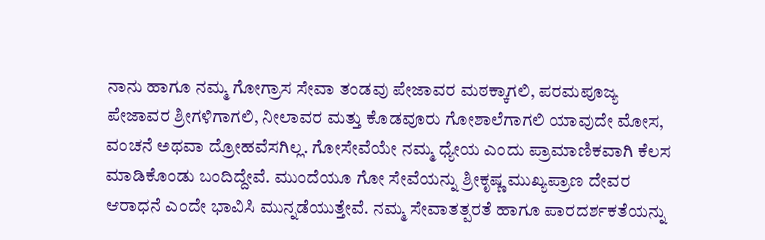ನಾನು ಹಾಗೂ ನಮ್ಮ ಗೋಗ್ರಾಸ ಸೇವಾ ತಂಡವು ಪೇಜಾವರ ಮಠಕ್ಕಾಗಲಿ, ಪರಮಪೂಜ್ಯ ಪೇಜಾವರ ಶ್ರೀಗಳಿಗಾಗಲಿ, ನೀಲಾವರ ಮತ್ತು ಕೊಡವೂರು ಗೋಶಾಲೆಗಾಗಲಿ ಯಾವುದೇ ಮೋಸ, ವಂಚನೆ ಅಥವಾ ದ್ರೋಹವೆಸಗಿಲ್ಲ. ಗೋಸೇವೆಯೇ ನಮ್ಮ ಧ್ಯೇಯ ಎಂದು ಪ್ರಾಮಾಣಿಕವಾಗಿ ಕೆಲಸ ಮಾಡಿಕೊಂಡು ಬಂದಿದ್ದೇವೆ. ಮುಂದೆಯೂ ಗೋ ಸೇವೆಯನ್ನು ಶ್ರೀಕೃಷ್ಣ ಮುಖ್ಯಪ್ರಾಣ ದೇವರ ಆರಾಧನೆ ಎಂದೇ ಭಾವಿಸಿ ಮುನ್ನಡೆಯುತ್ತೇವೆ. ನಮ್ಮ ಸೇವಾತತ್ಪರತೆ ಹಾಗೂ ಪಾರದರ್ಶಕತೆಯನ್ನು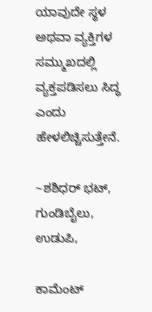ಯಾವುದೇ ಸ್ಥಳ ಅಥವಾ ವ್ಯಕ್ತಿಗಳ ಸಮ್ಮುಖದಲ್ಲಿ ವ್ಯಕ್ತಪಡಿಸಲು ಸಿದ್ಧ ಎಂದು ಹೇಳಲಿಚ್ಚಿಸುತ್ತೇನೆ.

~ಶಶಿಧರ್ ಭಟ್, ಗುಂಡಿಬೈಲು, ಉಡುಪಿ,

ಕಾಮೆಂಟ್‌‌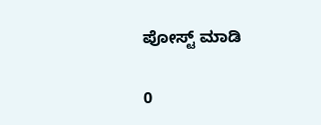ಪೋಸ್ಟ್‌ ಮಾಡಿ

0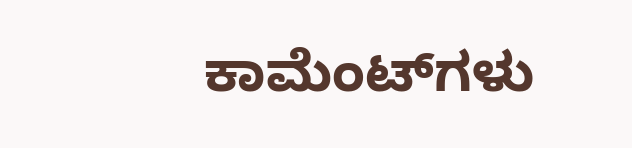ಕಾಮೆಂಟ್‌ಗಳು